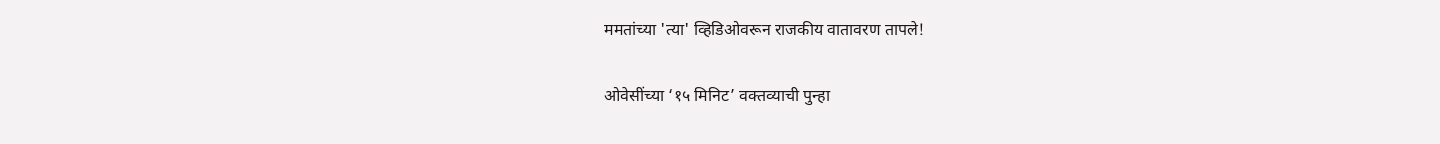ममतांच्या 'त्या' व्हिडिओवरून राजकीय वातावरण तापले!

ओवेसींच्या ‘१५ मिनिट’ वक्तव्याची पुन्हा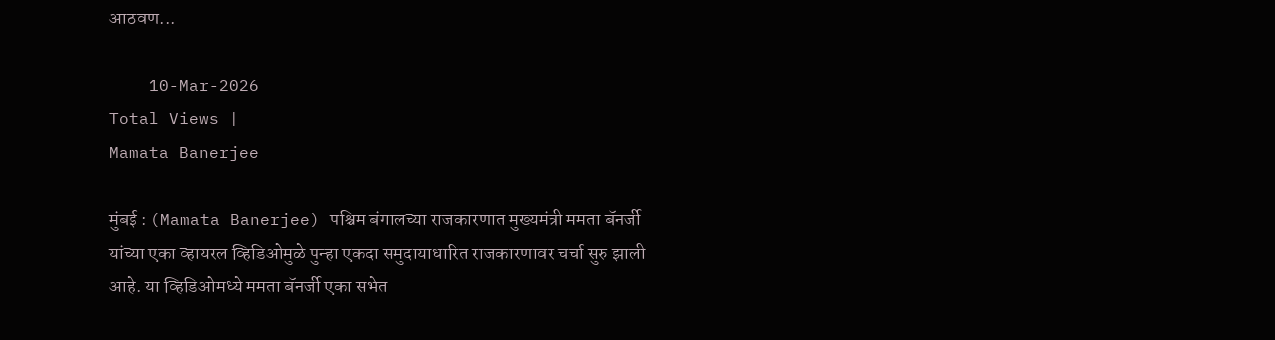आठवण...

    10-Mar-2026
Total Views |
Mamata Banerjee

मुंबई : (Mamata Banerjee) पश्चिम बंगालच्या राजकारणात मुख्यमंत्री ममता बॅनर्जी यांच्या एका व्हायरल व्हिडिओमुळे पुन्हा एकदा समुदायाधारित राजकारणावर चर्चा सुरु झाली आहे. या व्हिडिओमध्ये ममता बॅनर्जी एका सभेत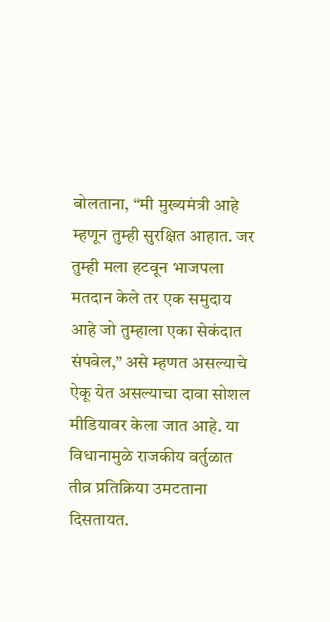बोलताना, “मी मुख्यमंत्री आहे म्हणून तुम्ही सुरक्षित आहात. जर तुम्ही मला हटवून भाजपला मतदान केले तर एक समुदाय आहे जो तुम्हाला एका सेकंदात संपवेल,” असे म्हणत असल्याचे ऐकू येत असल्याचा दावा सोशल मीडियावर केला जात आहे. या विधानामुळे राजकीय वर्तुळात तीव्र प्रतिक्रिया उमटताना दिसतायत.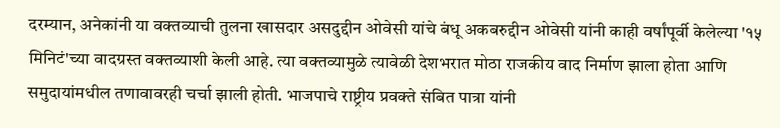दरम्यान, अनेकांनी या वक्तव्याची तुलना खासदार असदुद्दीन ओवेसी यांचे बंधू अकबरुद्दीन ओवेसी यांनी काही वर्षांपूर्वी केलेल्या '१५ मिनिटं'च्या वादग्रस्त वक्तव्याशी केली आहे. त्या वक्तव्यामुळे त्यावेळी देशभरात मोठा राजकीय वाद निर्माण झाला होता आणि समुदायांमधील तणावावरही चर्चा झाली होती. भाजपाचे राष्ट्रीय प्रवक्ते संबित पात्रा यांनी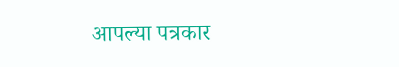आपल्या पत्रकार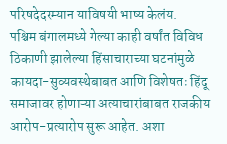परिषदेदरम्यान याविषयी भाष्य केलंय.
पश्चिम बंगालमध्ये गेल्या काही वर्षांत विविध ठिकाणी झालेल्या हिंसाचाराच्या घटनांमुळे कायदा-सुव्यवस्थेबाबत आणि विशेषतः हिंदू समाजावर होणाऱ्या अत्याचारांबाबत राजकीय आरोप-प्रत्यारोप सुरू आहेत. अशा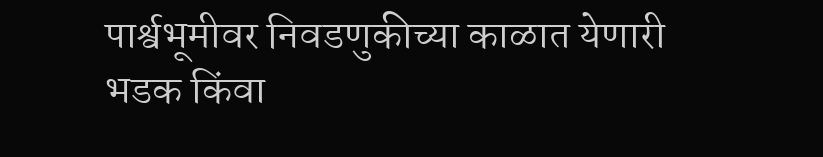पार्श्वभूमीवर निवडणुकीच्या काळात येणारी भडक किंवा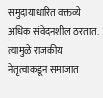समुदायाधारित वक्तव्ये अधिक संवेदनशील ठरतात. त्यामुळे राजकीय नेतृत्वाकडून समाजात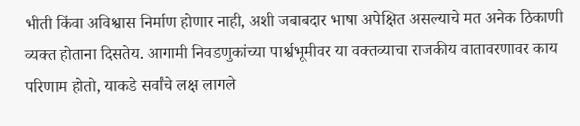भीती किंवा अविश्वास निर्माण होणार नाही, अशी जबाबदार भाषा अपेक्षित असल्याचे मत अनेक ठिकाणी व्यक्त होताना दिसतेय. आगामी निवडणुकांच्या पार्श्वभूमीवर या वक्तव्याचा राजकीय वातावरणावर काय परिणाम होतो, याकडे सर्वांचे लक्ष लागले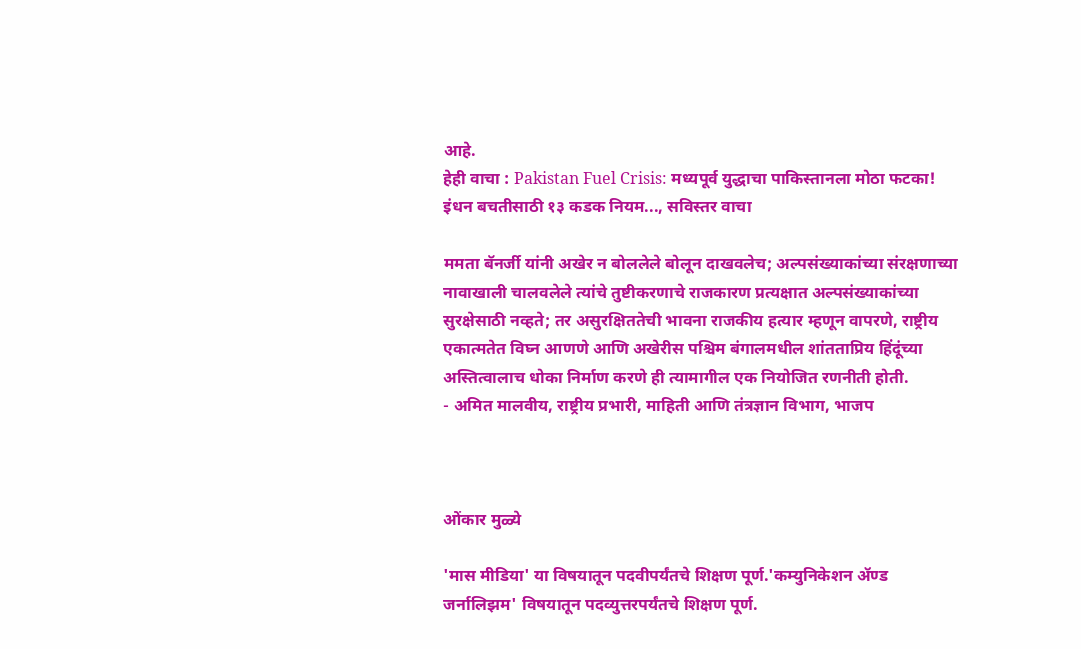आहे.
हेही वाचा : Pakistan Fuel Crisis: मध्यपूर्व युद्धाचा पाकिस्तानला मोठा फटका! इंधन बचतीसाठी १३ कडक नियम..., सविस्तर वाचा

ममता बॅनर्जी यांनी अखेर न बोललेले बोलून दाखवलेच; अल्पसंख्याकांच्या संरक्षणाच्या नावाखाली चालवलेले त्यांचे तुष्टीकरणाचे राजकारण प्रत्यक्षात अल्पसंख्याकांच्या सुरक्षेसाठी नव्हते; तर असुरक्षिततेची भावना राजकीय हत्यार म्हणून वापरणे, राष्ट्रीय एकात्मतेत विघ्न आणणे आणि अखेरीस पश्चिम बंगालमधील शांतताप्रिय हिंदूंच्या अस्तित्वालाच धोका निर्माण करणे ही त्यामागील एक नियोजित रणनीती होती.
- अमित मालवीय, राष्ट्रीय प्रभारी, माहिती आणि तंत्रज्ञान विभाग, भाजप



ओंकार मुळ्ये

'मास मीडिया' या विषयातून पदवीपर्यंतचे शिक्षण पूर्ण.'कम्युनिकेशन ॲण्ड जर्नालिझम' विषयातून पदव्युत्तरपर्यंतचे शिक्षण पूर्ण.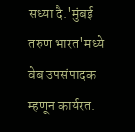सध्या दै.'मुंबई तरुण भारत'मध्ये वेब उपसंपादक म्हणून कार्यरत.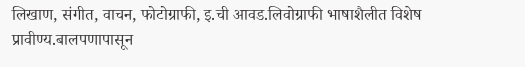लिखाण, संगीत, वाचन, फोटोग्राफी, इ.ची आवड.लिवोग्राफी भाषाशैलीत विशेष प्रावीण्य.बालपणापासून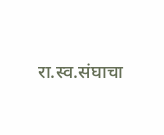रा.स्व.संघाचा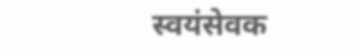स्वयंसेवक